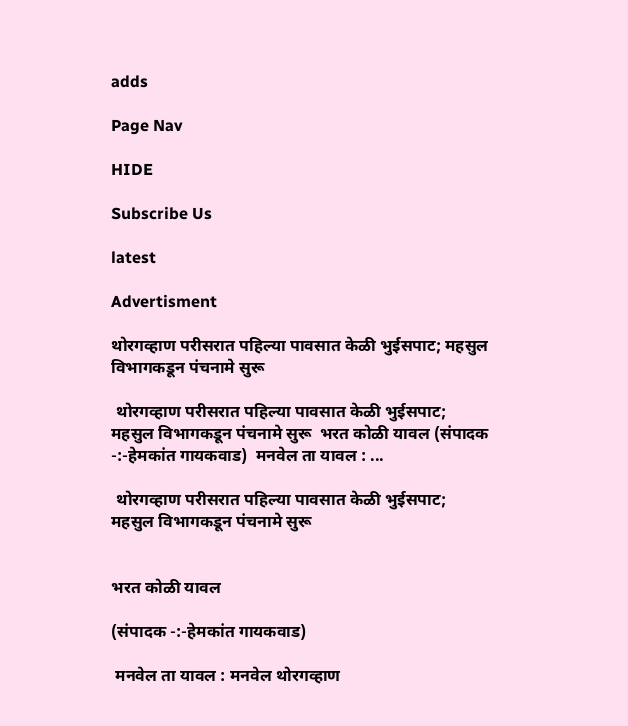adds

Page Nav

HIDE

Subscribe Us

latest

Advertisment

थोरगव्हाण परीसरात पहिल्या पावसात केळी भुईसपाट; महसुल विभागकडून पंचनामे सुरू

 थोरगव्हाण परीसरात पहिल्या पावसात केळी भुईसपाट;    महसुल विभागकडून पंचनामे सुरू  भरत कोळी यावल (संपादक -:-हेमकांत गायकवाड)  मनवेल ता यावल : ...

 थोरगव्हाण परीसरात पहिल्या पावसात केळी भुईसपाट;    महसुल विभागकडून पंचनामे सुरू


भरत कोळी यावल

(संपादक -:-हेमकांत गायकवाड)

 मनवेल ता यावल : मनवेल थोरगव्हाण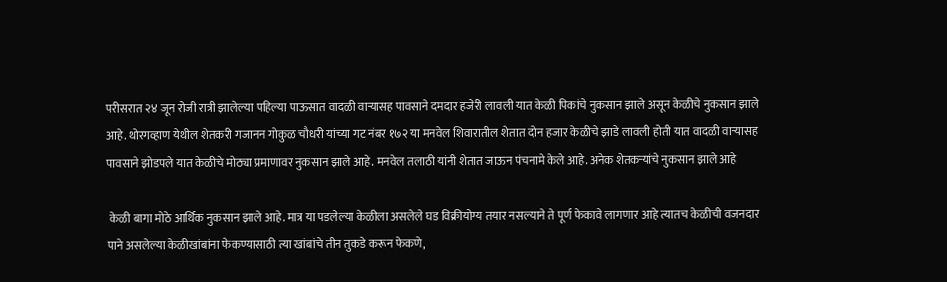परीसरात २४ जून रोजी रात्री झालेल्या पहिल्या पाऊसात वादळी वाऱ्यासह पावसाने दमदार हजेरी लावली यात केळी पिकांचे नुकसान झाले असून केळीचे नुकसान झाले आहे. थोरगव्हाण येथील शेतकरी गजानन गोकुळ चौधरी यांच्या गट नंबर १७२ या मनवेल शिवारातील शेतात दोन हजार केळीचे झाडे लावली होती यात वादळी वाऱ्यासह पावसाने झोडपले यात केळीचे मोठ्या प्रमाणावर नुकसान झाले आहे. मनवेल तलाठी यांनी शेतात जाऊन पंचनामे केले आहे. अनेक शेतकऱ्यांचे नुकसान झाले आहे

 केळी बागा मोठे आर्थिक नुकसान झाले आहे. मात्र या पडलेल्या केळीला असलेले घड विक्रीयोग्य तयार नसल्याने ते पूर्ण फेकावे लागणार आहे त्यातच केळीची वजनदार पाने असलेल्या केळीखांबांना फेकण्यासाठी त्या खांबांचे तीन तुकडे करून फेकणे,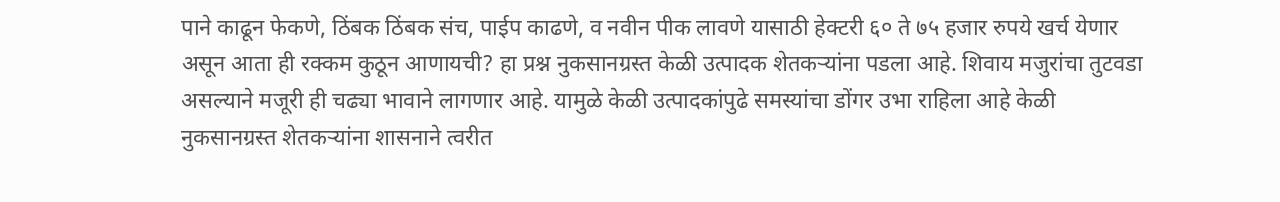पाने काढून फेकणे, ठिंबक ठिंबक संच, पाईप काढणे, व नवीन पीक लावणे यासाठी हेक्टरी ६० ते ७५ हजार रुपये खर्च येणार असून आता ही रक्कम कुठून आणायची? हा प्रश्न नुकसानग्रस्त केळी उत्पादक शेतकऱ्यांना पडला आहे. शिवाय मजुरांचा तुटवडा असल्याने मजूरी ही चढ्या भावाने लागणार आहे. यामुळे केळी उत्पादकांपुढे समस्यांचा डोंगर उभा राहिला आहे केळी नुकसानग्रस्त शेतकऱ्यांना शासनाने त्वरीत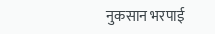नुकसान भरपाई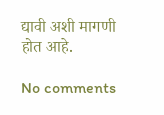द्यावी अशी मागणी होत आहे.

No comments